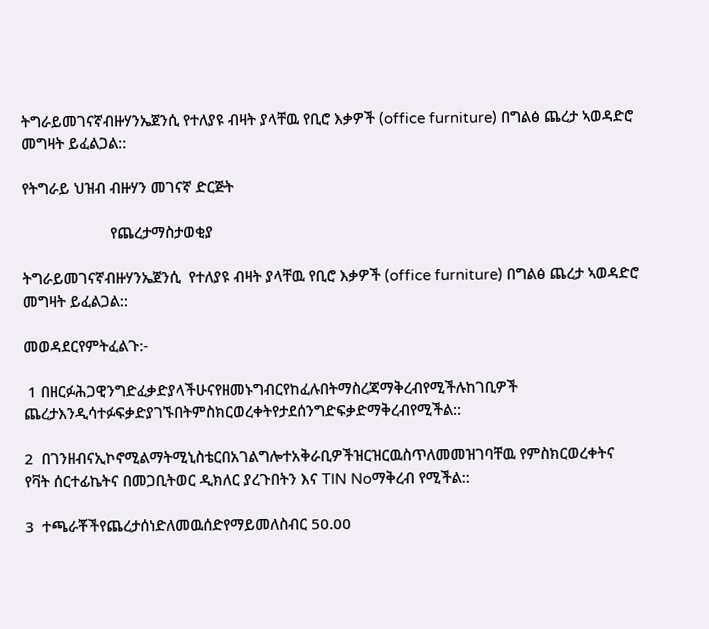ትግራይመገናኛብዙሃንኤጀንሲ የተለያዩ ብዛት ያላቸዉ የቢሮ እቃዎች (office furniture) በግልፅ ጨረታ ኣወዳድሮ መግዛት ይፈልጋል::

የትግራይ ህዝብ ብዙሃን መገናኛ ድርጅት

                      የጨረታማስታወቂያ

ትግራይመገናኛብዙሃንኤጀንሲ  የተለያዩ ብዛት ያላቸዉ የቢሮ እቃዎች (office furniture) በግልፅ ጨረታ ኣወዳድሮ መግዛት ይፈልጋል::

መወዳደርየምትፈልጉ:-

 1 በዘርፉሕጋዊንግድፈቃድያላችሁናየዘመኑግብርየከፈሉበትማስረጃማቅረብየሚችሉከገቢዎች ጨረታእንዲሳተፉፍቃድያገኙበትምስክርወረቀትየታደሰንግድፍቃድማቅረብየሚችል::

2  በገንዘብናኢኮኖሚልማትሚኒስቴርበአገልግሎተአቅራቢዎችዝርዝርዉስጥለመመዝገባቸዉ የምስክርወረቀትና የቫት ሰርተፊኬትና በመጋቢትወር ዲክለር ያረጉበትን እና TIN Noማቅረብ የሚችል::

3  ተጫራቾችየጨረታሰነድለመዉሰድየማይመለስብር 50.00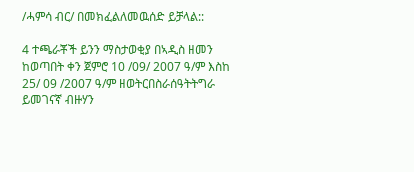/ሓምሳ ብር/ በመክፈልለመዉሰድ ይቻላል::

4 ተጫራቾች ይንን ማስታወቂያ በኣዲስ ዘመን ከወጣበት ቀን ጀምሮ 10 /09/ 2007 ዓ/ም እስከ  25/ 09 /2007 ዓ/ም ዘወትርበስራሰዓትትግራ ይመገናኛ ብዙሃን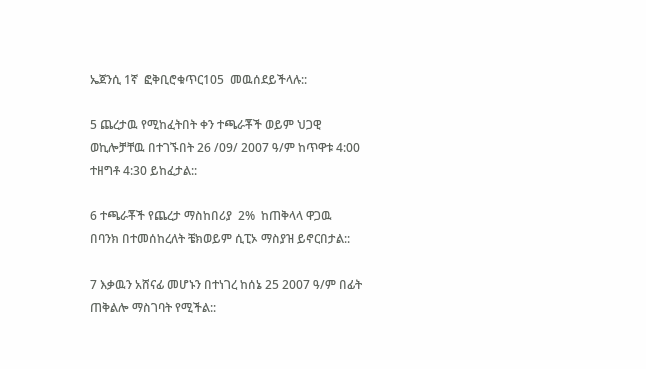ኤጀንሲ 1ኛ  ፎቅቢሮቁጥር105  መዉሰደይችላሉ::

5 ጨረታዉ የሚከፈትበት ቀን ተጫራቾች ወይም ህጋዊ ወኪሎቻቸዉ በተገኙበት 26 /09/ 2007 ዓ/ም ከጥዋቱ 4:00 ተዘግቶ 4:30 ይከፈታል::

6 ተጫራቾች የጨረታ ማስከበሪያ  2%  ከጠቅላላ ዋጋዉ በባንክ በተመሰከረለት ቼክወይም ሲፒኦ ማስያዝ ይኖርበታል::

7 እቃዉን አሸናፊ መሆኑን በተነገረ ከሰኔ 25 2007 ዓ/ም በፊት ጠቅልሎ ማስገባት የሚችል::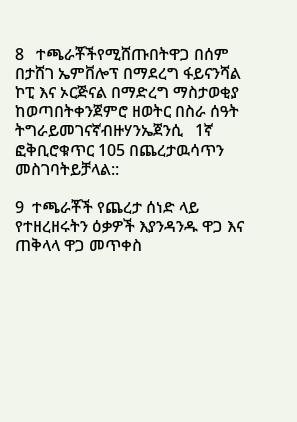8   ተጫራቾችየሚሸጡበትዋጋ በሰም በታሸገ ኤምቨሎፕ በማደረግ ፋይናንሻል ኮፒ እና ኦርጅናል በማድረግ ማስታወቂያ ከወጣበትቀንጀምሮ ዘወትር በስራ ሰዓት ትግራይመገናኛብዙሃንኤጀንሲ   1ኛ  ፎቅቢሮቁጥር 105 በጨረታዉሳጥን መስገባትይቻላል::

9  ተጫራቾች የጨረታ ሰነድ ላይ የተዘረዘሩትን ዕቃዎች እያንዳንዱ ዋጋ እና ጠቅላላ ዋጋ መጥቀስ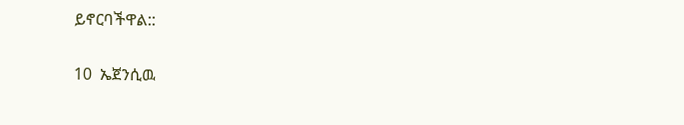ይኖርባችዋል::

10  ኤጀንሲዉ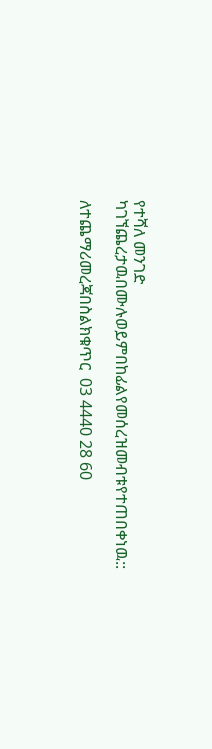የተሻለ መንገድ ካገኘጨረታዉበሙሉወይምበከፊልየመሰረዝመብቱየተጠበቀነዉ::

ለተጨማሪመረጃበስልክቁጥር  03 4440 28 60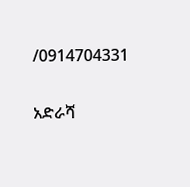/0914704331

አድራሻ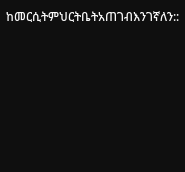ከመርሲትምህርትቤትአጠገብእንገኛለን::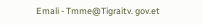Emali - Tmme@Tigraitv. gov.et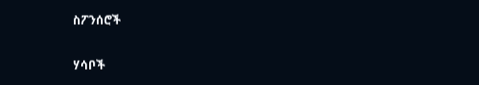ስፖንሰሮች

ሃሳቦች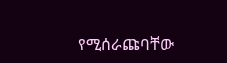የሚሰራጩባቸው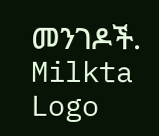መንገዶች.
Milkta Logo